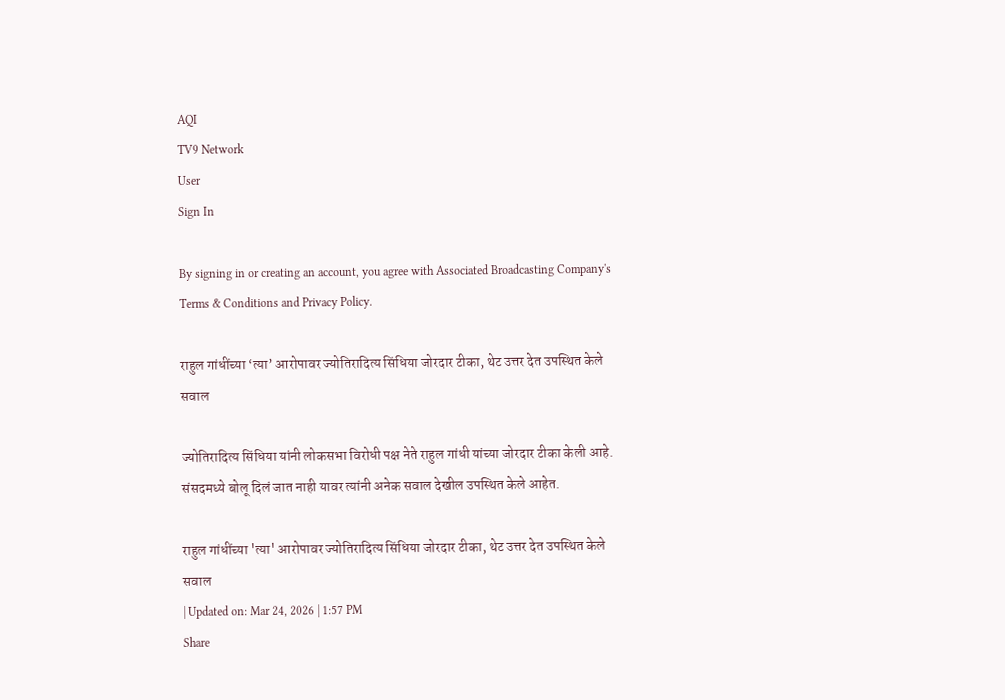AQI
TV9 Network
User
Sign In

By signing in or creating an account, you agree with Associated Broadcasting Company's Terms & Conditions and Privacy Policy.

राहुल गांधींच्या ‘त्या’ आरोपावर ज्योतिरादित्य सिंधिया जोरदार टीका, थेट उत्तर देत उपस्थित केले सवाल

ज्योतिरादित्य सिंधिया यांनी लोकसभा विरोधी पक्ष नेते राहुल गांधी यांच्या जोरदार टीका केली आहे. संसदमध्ये बोलू दिलं जात नाही यावर त्यांनी अनेक सवाल देखील उपस्थित केले आहेत.

राहुल गांधींच्या 'त्या' आरोपावर ज्योतिरादित्य सिंधिया जोरदार टीका, थेट उत्तर देत उपस्थित केले सवाल
| Updated on: Mar 24, 2026 | 1:57 PM
Share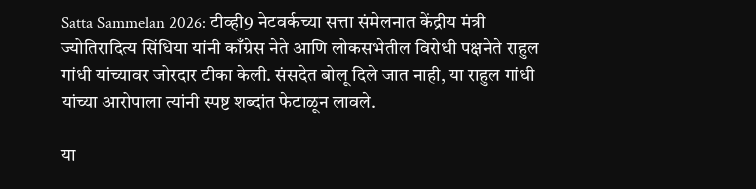Satta Sammelan 2026: टीव्ही9 नेटवर्कच्या सत्ता संमेलनात केंद्रीय मंत्री ज्योतिरादित्य सिंधिया यांनी काँग्रेस नेते आणि लोकसभेतील विरोधी पक्षनेते राहुल गांधी यांच्यावर जोरदार टीका केली. संसदेत बोलू दिले जात नाही, या राहुल गांधी यांच्या आरोपाला त्यांनी स्पष्ट शब्दांत फेटाळून लावले.

या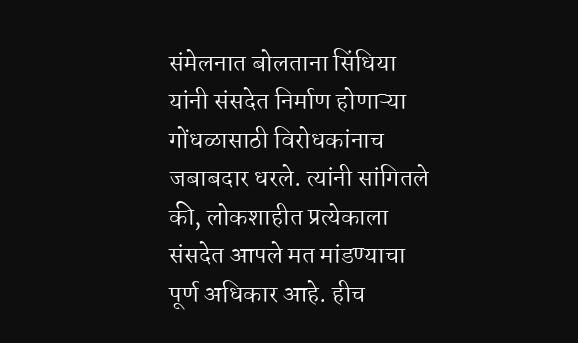संमेलनात बोलताना सिंधिया यांनी संसदेत निर्माण होणाऱ्या गोंधळासाठी विरोधकांनाच जबाबदार धरले. त्यांनी सांगितले की, लोकशाहीत प्रत्येकाला संसदेत आपले मत मांडण्याचा पूर्ण अधिकार आहे. हीच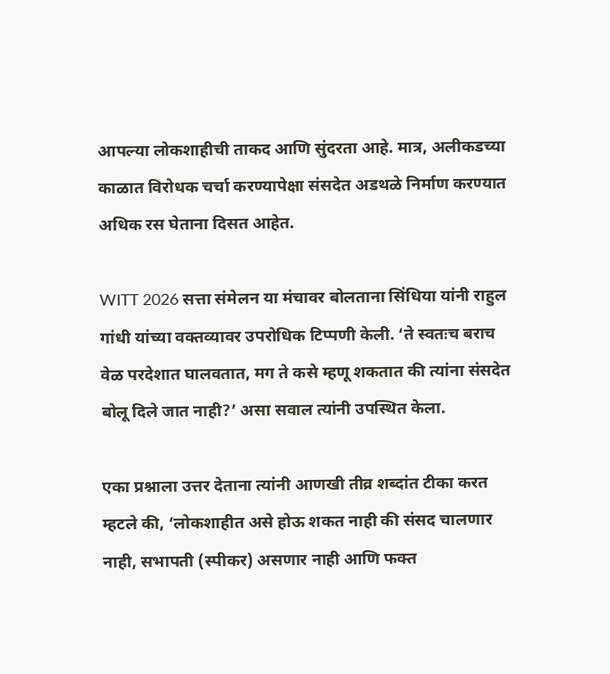आपल्या लोकशाहीची ताकद आणि सुंदरता आहे. मात्र, अलीकडच्या काळात विरोधक चर्चा करण्यापेक्षा संसदेत अडथळे निर्माण करण्यात अधिक रस घेताना दिसत आहेत.

WITT 2026 सत्ता संमेलन या मंचावर बोलताना सिंधिया यांनी राहुल गांधी यांच्या वक्तव्यावर उपरोधिक टिप्पणी केली. ‘ते स्वतःच बराच वेळ परदेशात घालवतात, मग ते कसे म्हणू शकतात की त्यांना संसदेत बोलू दिले जात नाही?’ असा सवाल त्यांनी उपस्थित केला.

एका प्रश्नाला उत्तर देताना त्यांनी आणखी तीव्र शब्दांत टीका करत म्हटले की, ‘लोकशाहीत असे होऊ शकत नाही की संसद चालणार नाही, सभापती (स्पीकर) असणार नाही आणि फक्त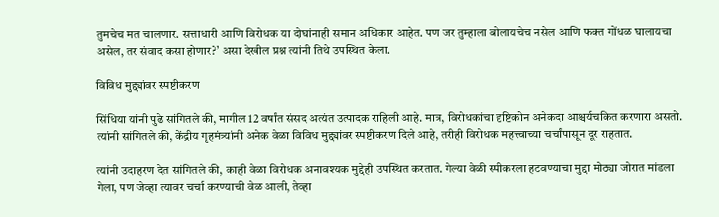तुमचेच मत चालणार. सत्ताधारी आणि विरोधक या दोघांनाही समान अधिकार आहेत. पण जर तुम्हाला बोलायचेच नसेल आणि फक्त गोंधळ घालायचा असेल, तर संवाद कसा होणार?’ असा देखील प्रश्न त्यांनी तिथे उपस्थित केला.

विविध मुद्द्यांवर स्पष्टीकरण

सिंधिया यांनी पुढे सांगितले की, मागील 12 वर्षांत संसद अत्यंत उत्पादक राहिली आहे. मात्र, विरोधकांचा दृष्टिकोन अनेकदा आश्चर्यचकित करणारा असतो. त्यांनी सांगितले की, केंद्रीय गृहमंत्र्यांनी अनेक वेळा विविध मुद्द्यांवर स्पष्टीकरण दिले आहे, तरीही विरोधक महत्त्वाच्या चर्चांपासून दूर राहतात.

त्यांनी उदाहरण देत सांगितले की, काही वेळा विरोधक अनावश्यक मुद्देही उपस्थित करतात. गेल्या वेळी स्पीकरला हटवण्याचा मुद्दा मोठ्या जोरात मांडला गेला, पण जेव्हा त्यावर चर्चा करण्याची वेळ आली, तेव्हा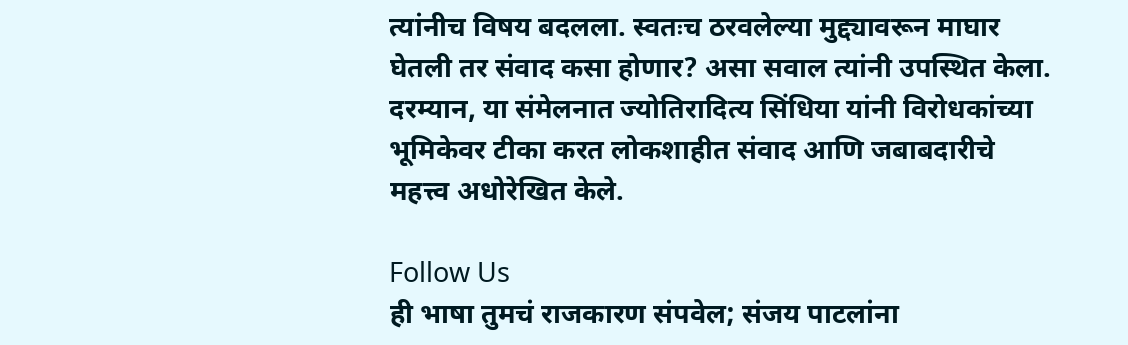त्यांनीच विषय बदलला. स्वतःच ठरवलेल्या मुद्द्यावरून माघार घेतली तर संवाद कसा होणार? असा सवाल त्यांनी उपस्थित केला. दरम्यान, या संमेलनात ज्योतिरादित्य सिंधिया यांनी विरोधकांच्या भूमिकेवर टीका करत लोकशाहीत संवाद आणि जबाबदारीचे महत्त्व अधोरेखित केले.

Follow Us
ही भाषा तुमचं राजकारण संपवेल; संजय पाटलांना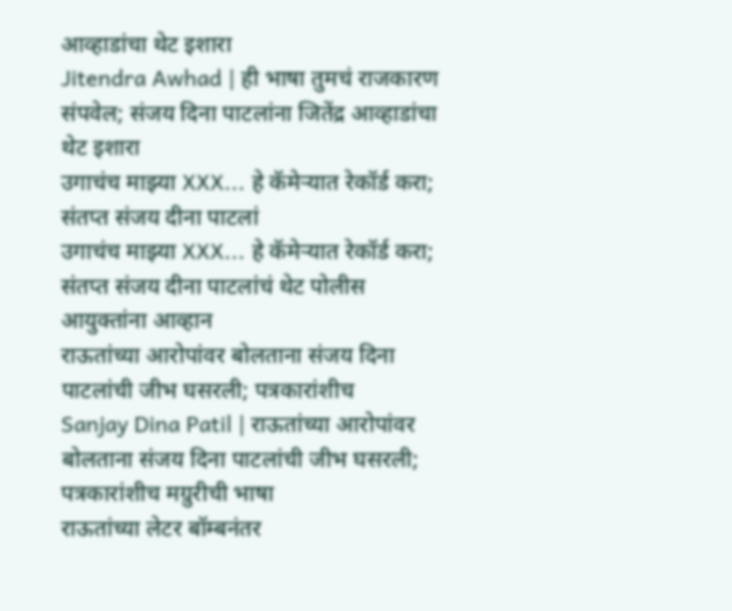आव्हाडांचा थेट इशारा
Jitendra Awhad | ही भाषा तुमचं राजकारण संपवेल; संजय दिना पाटलांना जितेंद्र आव्हाडांचा थेट इशारा
उगाचंच माझ्या XXX... हे कॅमेऱ्यात रेकॉर्ड करा; संतप्त संजय दीना पाटलां
उगाचंच माझ्या XXX... हे कॅमेऱ्यात रेकॉर्ड करा; संतप्त संजय दीना पाटलांचं थेट पोलीस आयुक्तांना आव्हान
राऊतांच्या आरोपांवर बोलताना संजय दिना पाटलांची जीभ घसरली; पत्रकारांशीच
Sanjay Dina Patil | राऊतांच्या आरोपांवर बोलताना संजय दिना पाटलांची जीभ घसरली; पत्रकारांशीच मग्रुरीची भाषा
राऊतांच्या लेटर बॉम्बनंतर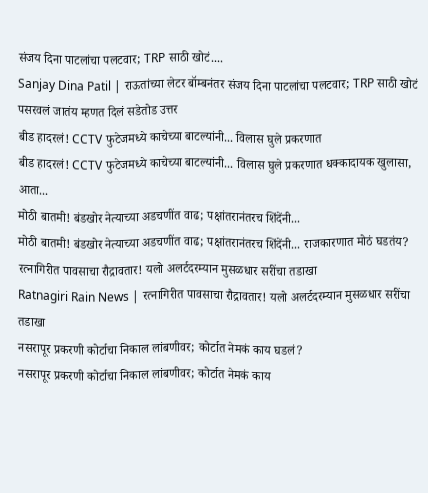संजय दिना पाटलांचा पलटवार; TRP साठी खोटं....
Sanjay Dina Patil | राऊतांच्या लेटर बॉम्बनंतर संजय दिना पाटलांचा पलटवार; TRP साठी खोटं पसरवलं जातंय म्हणत दिलं सडेतोड उत्तर
बीड हादरलं! CCTV फुटेजमध्ये काचेच्या बाटल्यांनी... विलास घुले प्रकरणात
बीड हादरलं! CCTV फुटेजमध्ये काचेच्या बाटल्यांनी... विलास घुले प्रकरणात धक्कादायक खुलासा, आता...
मोठी बातमी! बंडखोर नेत्याच्या अडचणींत वाढ; पक्षांतरानंतरच शिंदेंनी...
मोठी बातमी! बंडखोर नेत्याच्या अडचणींत वाढ; पक्षांतरानंतरच शिंदेंनी... राजकारणात मोठं घडतंय?
रत्नागिरीत पावसाचा रौद्रावतार! यलो अलर्टदरम्यान मुसळधार सरींचा तडाखा
Ratnagiri Rain News | रत्नागिरीत पावसाचा रौद्रावतार! यलो अलर्टदरम्यान मुसळधार सरींचा तडाखा
नसरापूर प्रकरणी कोर्टाचा निकाल लांबणीवर; कोर्टात नेमकं काय घडलं?
नसरापूर प्रकरणी कोर्टाचा निकाल लांबणीवर; कोर्टात नेमकं काय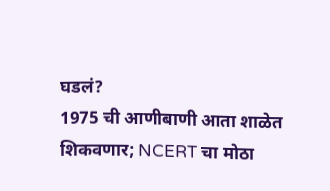घडलं?
1975 ची आणीबाणी आता शाळेत शिकवणार; NCERT चा मोठा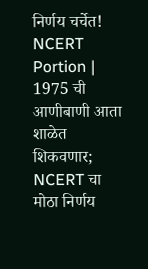निर्णय चर्चेत!
NCERT Portion | 1975 ची आणीबाणी आता शाळेत शिकवणार; NCERT चा मोठा निर्णय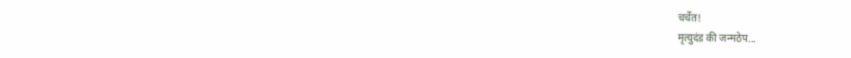चर्चेत!
मृत्युदंड की जन्मठेप...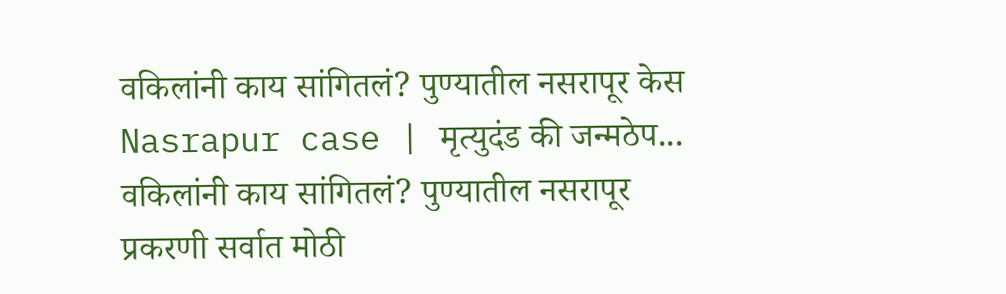वकिलांनी काय सांगितलं? पुण्यातील नसरापूर केस
Nasrapur case | मृत्युदंड की जन्मठेप... वकिलांनी काय सांगितलं? पुण्यातील नसरापूर प्रकरणी सर्वात मोठी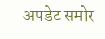अपडेट समोर